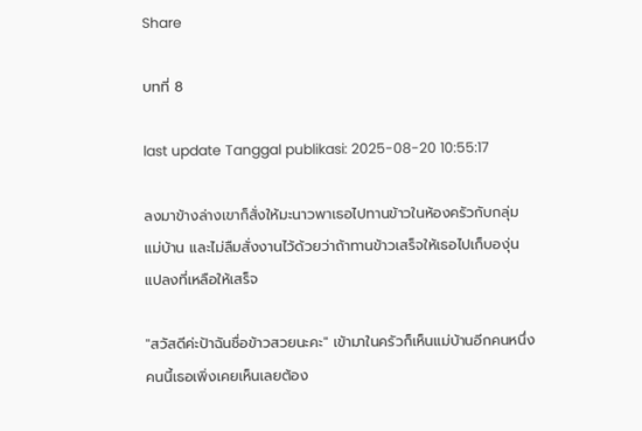Share

บทที่ 8

last update Tanggal publikasi: 2025-08-20 10:55:17

ลงมาข้างล่างเขาก็สั่งให้มะนาวพาเธอไปทานข้าวในห้องครัวกับกลุ่มแม่บ้าน และไม่ลืมสั่งงานไว้ด้วยว่าถ้าทานข้าวเสร็จให้เธอไปเก็บองุ่นแปลงที่เหลือให้เสร็จ

"สวัสดีค่ะป้าฉันชื่อข้าวสวยนะคะ" เข้ามาในครัวก็เห็นแม่บ้านอีกคนหนึ่ง คนนี้เธอเพิ่งเคยเห็นเลยต้อง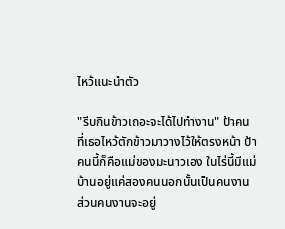ไหว้แนะนำตัว

"รีบกินข้าวเถอะจะได้ไปทำงาน" ป้าคนที่เธอไหว้ตักข้าวมาวางไว้ให้ตรงหน้า ป้าคนนี้ก็คือแม่ของมะนาวเอง ในไร่นี้มีแม่บ้านอยู่แค่สองคนนอกนั้นเป็นคนงาน ส่วนคนงานจะอยู่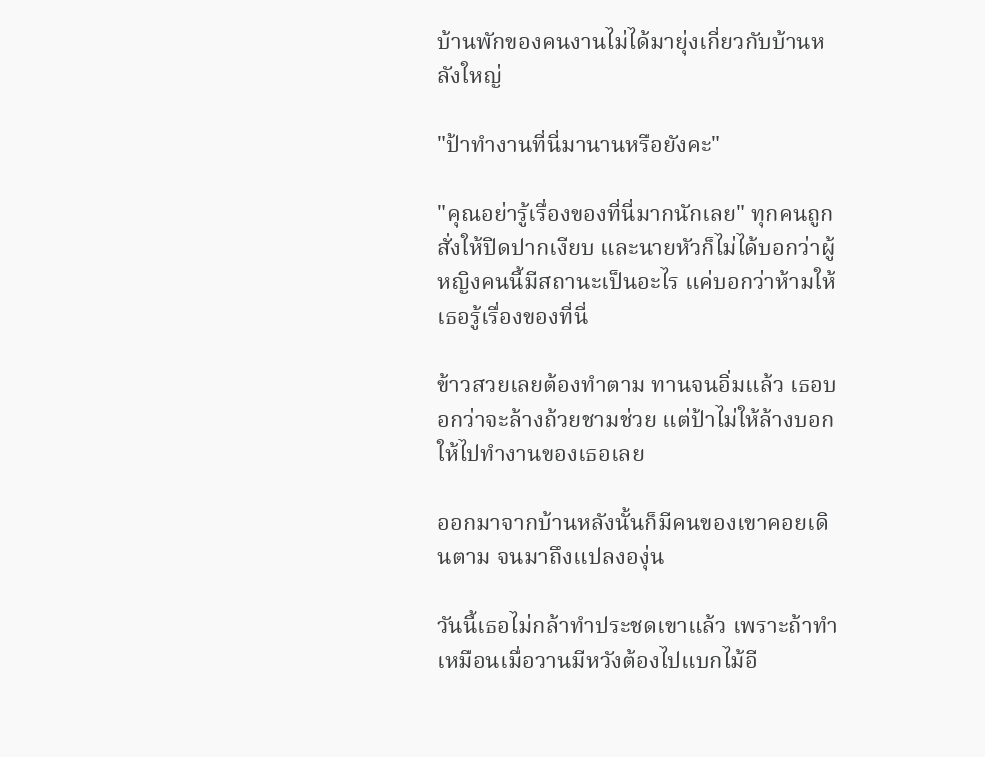บ้านพักของคนงานไม่ได้มายุ่งเกี่ยวกับบ้านหลังใหญ่

"ป้าทำงานที่นี่มานานหรือยังคะ"

"คุณอย่ารู้เรื่องของที่นี่มากนักเลย" ทุกคนถูกสั่งให้ปิดปากเงียบ และนายหัวก็ไม่ได้บอกว่าผู้หญิงคนนี้มีสถานะเป็นอะไร แค่บอกว่าห้ามให้เธอรู้เรื่องของที่นี่

ข้าวสวยเลยต้องทำตาม ทานจนอิ่มแล้ว เธอบอกว่าจะล้างถ้วยชามช่วย แต่ป้าไม่ให้ล้างบอกให้ไปทำงานของเธอเลย

ออกมาจากบ้านหลังนั้นก็มีคนของเขาคอยเดินตาม จนมาถึงแปลงองุ่น

วันนี้เธอไม่กล้าทำประชดเขาแล้ว เพราะถ้าทำเหมือนเมื่อวานมีหวังต้องไปแบกไม้อี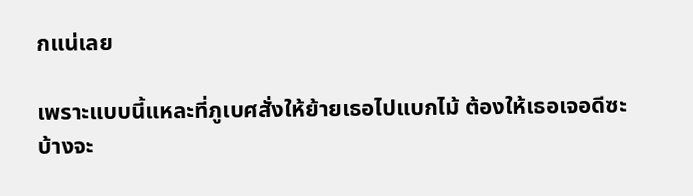กแน่เลย

เพราะแบบนี้แหละที่ภูเบศสั่งให้ย้ายเธอไปแบกไม้ ต้องให้เธอเจอดีซะบ้างจะ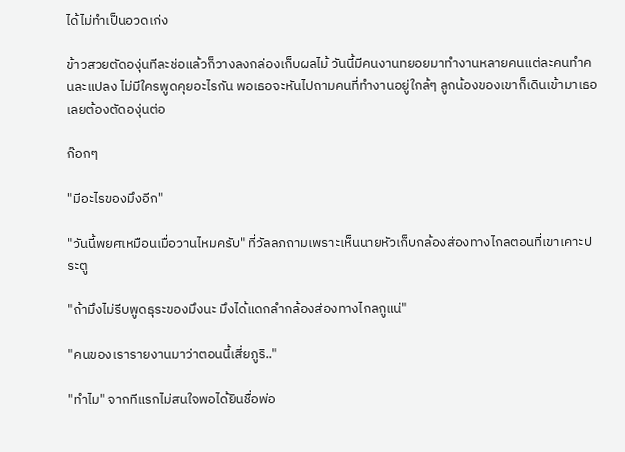ได้ไม่ทำเป็นอวดเก่ง

ข้าวสวยตัดองุ่นทีละช่อแล้วก็วางลงกล่องเก็บผลไม้ วันนี้มีคนงานทยอยมาทำงานหลายคนแต่ละคนทำคนละแปลง ไม่มีใครพูดคุยอะไรกัน พอเธอจะหันไปถามคนที่ทำงานอยู่ใกล้ๆ ลูกน้องของเขาก็เดินเข้ามาเธอเลยต้องตัดองุ่นต่อ

ก๊อกๆ

"มีอะไรของมึงอีก"

"วันนี้พยศเหมือนเมื่อวานไหมครับ" ที่วัลลภถามเพราะเห็นนายหัวเก็บกล้องส่องทางไกลตอนที่เขาเคาะประตู

"ถ้ามึงไม่รีบพูดธุระของมึงนะ มึงได้แดกลำกล้องส่องทางไกลกูแน่"

"คนของเรารายงานมาว่าตอนนี้เสี่ยภูริ.."

"ทำไม" จากทีแรกไม่สนใจพอได้ยินชื่อพ่อ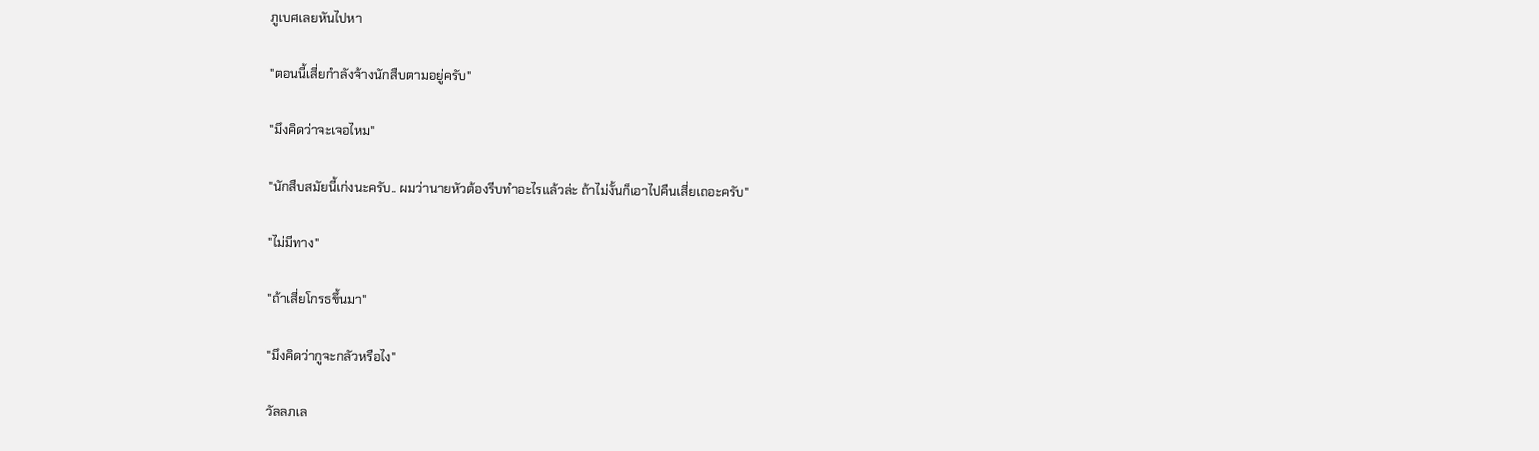ภูเบศเลยหันไปหา

"ตอนนี้เสี่ยกำลังจ้างนักสืบตามอยู่ครับ"

"มึงคิดว่าจะเจอไหม"

"นักสืบสมัยนี้เก่งนะครับ.. ผมว่านายหัวต้องรีบทำอะไรแล้วล่ะ ถ้าไม่งั้นก็เอาไปคืนเสี่ยเถอะครับ"

"ไม่มีทาง"

"ถ้าเสี่ยโกรธขึ้นมา"

"มึงคิดว่ากูจะกลัวหรือไง"

วัลลภเล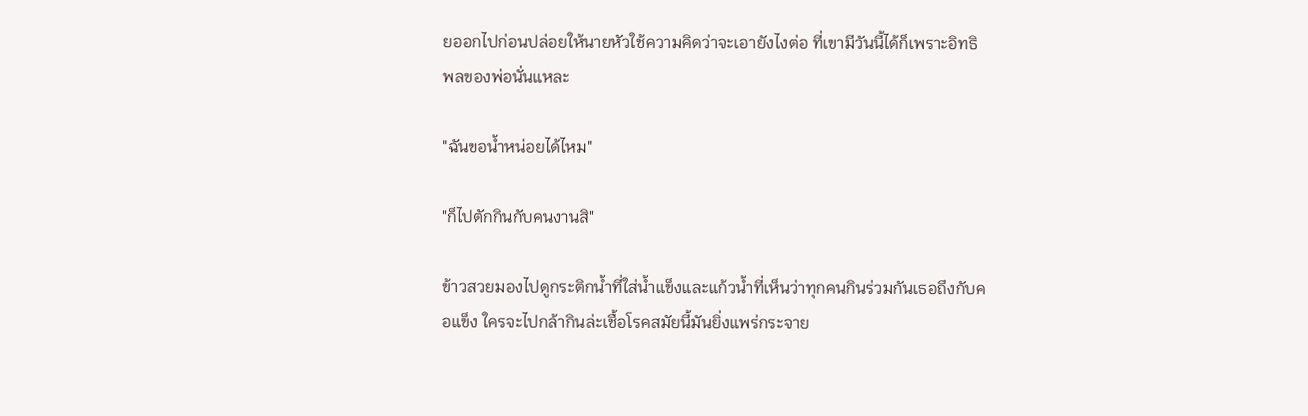ยออกไปก่อนปล่อยให้นายหัวใช้ความคิดว่าจะเอายังไงต่อ ที่เขามีวันนี้ได้ก็เพราะอิทธิพลของพ่อนั่นแหละ

"ฉันขอน้ำหน่อยได้ไหม"

"ก็ไปตักกินกับคนงานสิ"

ข้าวสวยมองไปดูกระติกน้ำที่ใส่น้ำแข็งและแก้วน้ำที่เห็นว่าทุกคนกินร่วมกันเธอถึงกับคอแข็ง ใครจะไปกล้ากินล่ะเชื้อโรคสมัยนี้มันยิ่งแพร่กระจาย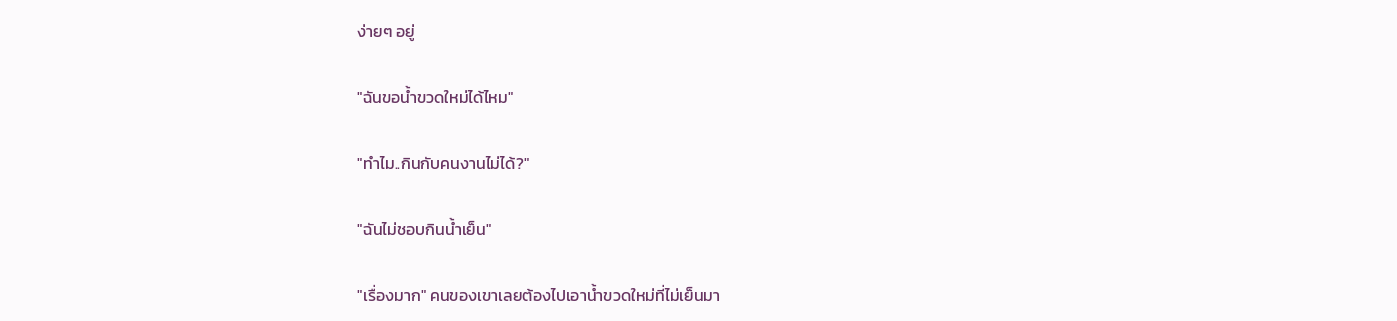ง่ายๆ อยู่

"ฉันขอน้ำขวดใหม่ได้ไหม"

"ทำไม..กินกับคนงานไม่ได้?"

"ฉันไม่ชอบกินน้ำเย็น"

"เรื่องมาก" คนของเขาเลยต้องไปเอาน้ำขวดใหม่ที่ไม่เย็นมา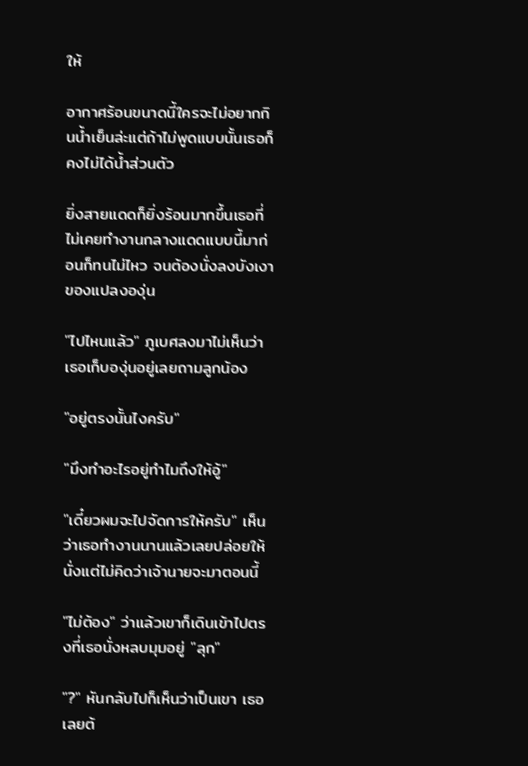ให้

อากาศร้อนขนาดนี้ใครจะไม่อยากกินน้ำเย็นล่ะแต่ถ้าไม่พูดแบบนั้นเธอก็คงไม่ได้น้ำส่วนตัว

ยิ่งสายแดดก็ยิ่งร้อนมากขึ้นเธอที่ไม่เคยทำงานกลางแดดแบบนี้มาก่อนก็ทนไม่ไหว จนต้องนั่งลงบังเงาของแปลงองุ่น

"ไปไหนแล้ว" ภูเบศลงมาไม่เห็นว่าเธอเก็บองุ่นอยู่เลยถามลูกน้อง

"อยู่ตรงนั้นไงครับ"

"มึงทำอะไรอยู่ทำไมถึงให้อู้"

"เดี๋ยวผมจะไปจัดการให้ครับ" เห็นว่าเธอทำงานนานแล้วเลยปล่อยให้นั่งแต่ไม่คิดว่าเจ้านายจะมาตอนนี้

"ไม่ต้อง" ว่าแล้วเขาก็เดินเข้าไปตรงที่เธอนั่งหลบมุมอยู่ "ลุก"

"?" หันกลับไปก็เห็นว่าเป็นเขา เธอเลยต้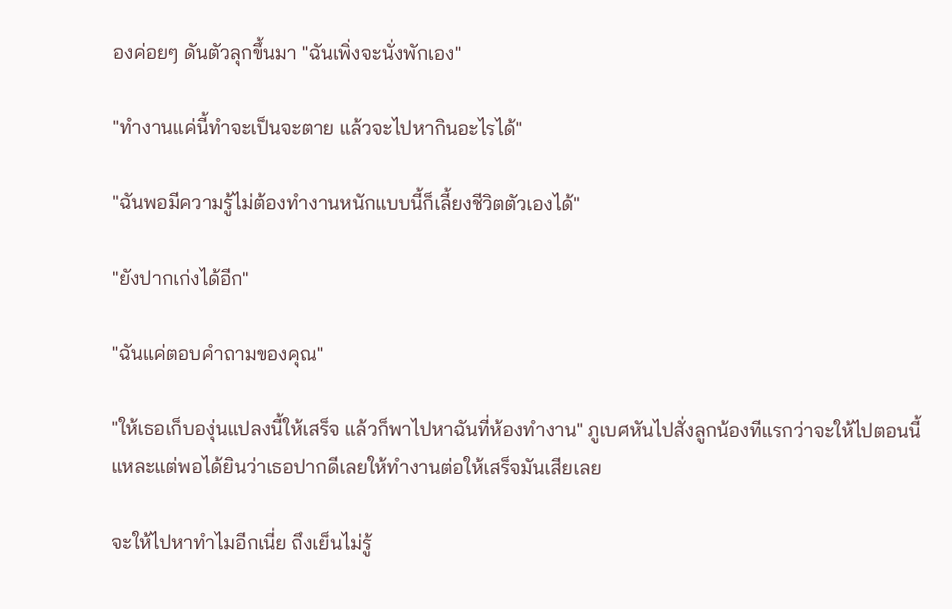องค่อยๆ ดันตัวลุกขึ้นมา "ฉันเพิ่งจะนั่งพักเอง"

"ทำงานแค่นี้ทำจะเป็นจะตาย แล้วจะไปหากินอะไรได้"

"ฉันพอมีความรู้ไม่ต้องทำงานหนักแบบนี้ก็เลี้ยงชีวิตตัวเองได้"

"ยังปากเก่งได้อีก"

"ฉันแค่ตอบคำถามของคุณ"

"ให้เธอเก็บองุ่นแปลงนี้ให้เสร็จ แล้วก็พาไปหาฉันที่ห้องทำงาน" ภูเบศหันไปสั่งลูกน้องทีแรกว่าจะให้ไปตอนนี้แหละแต่พอได้ยินว่าเธอปากดีเลยให้ทำงานต่อให้เสร็จมันเสียเลย

จะให้ไปหาทำไมอีกเนี่ย ถึงเย็นไม่รู้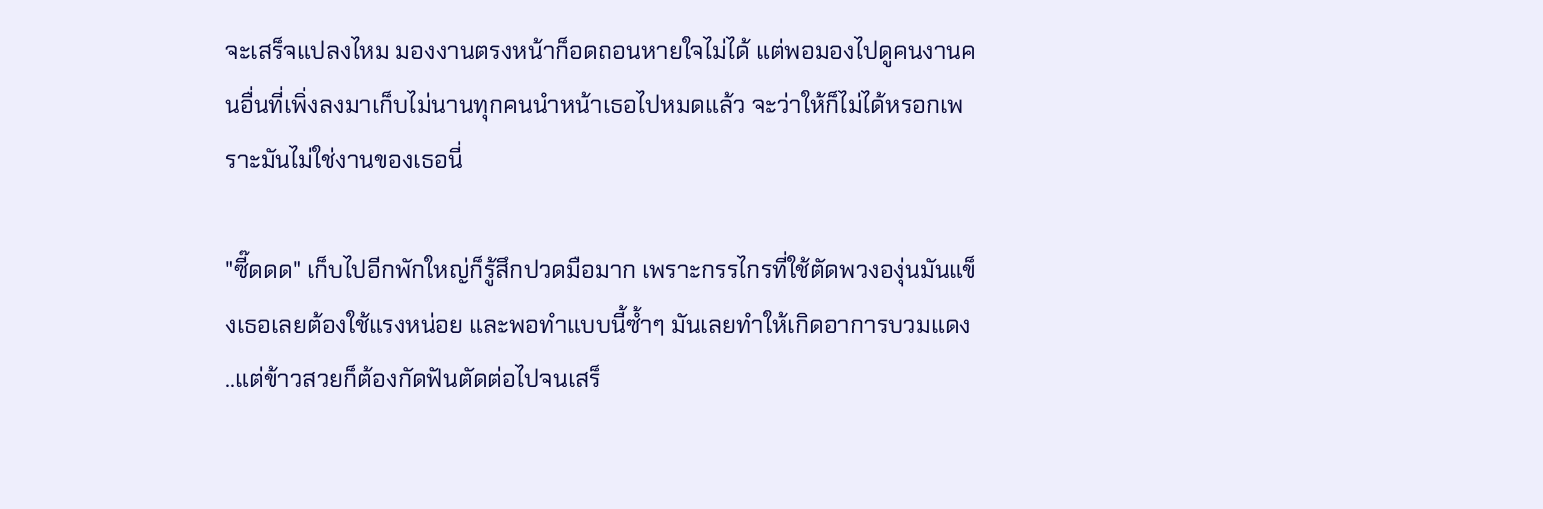จะเสร็จแปลงไหม มองงานตรงหน้าก็อดถอนหายใจไม่ได้ แต่พอมองไปดูคนงานคนอื่นที่เพิ่งลงมาเก็บไม่นานทุกคนนำหน้าเธอไปหมดแล้ว จะว่าให้ก็ไม่ได้หรอกเพราะมันไม่ใช่งานของเธอนี่

"ซี๊ดดด" เก็บไปอีกพักใหญ่ก็รู้สึกปวดมือมาก เพราะกรรไกรที่ใช้ตัดพวงองุ่นมันแข็งเธอเลยต้องใช้แรงหน่อย และพอทำแบบนี้ซ้ำๆ มันเลยทำให้เกิดอาการบวมแดง ..แต่ข้าวสวยก็ต้องกัดฟันตัดต่อไปจนเสร็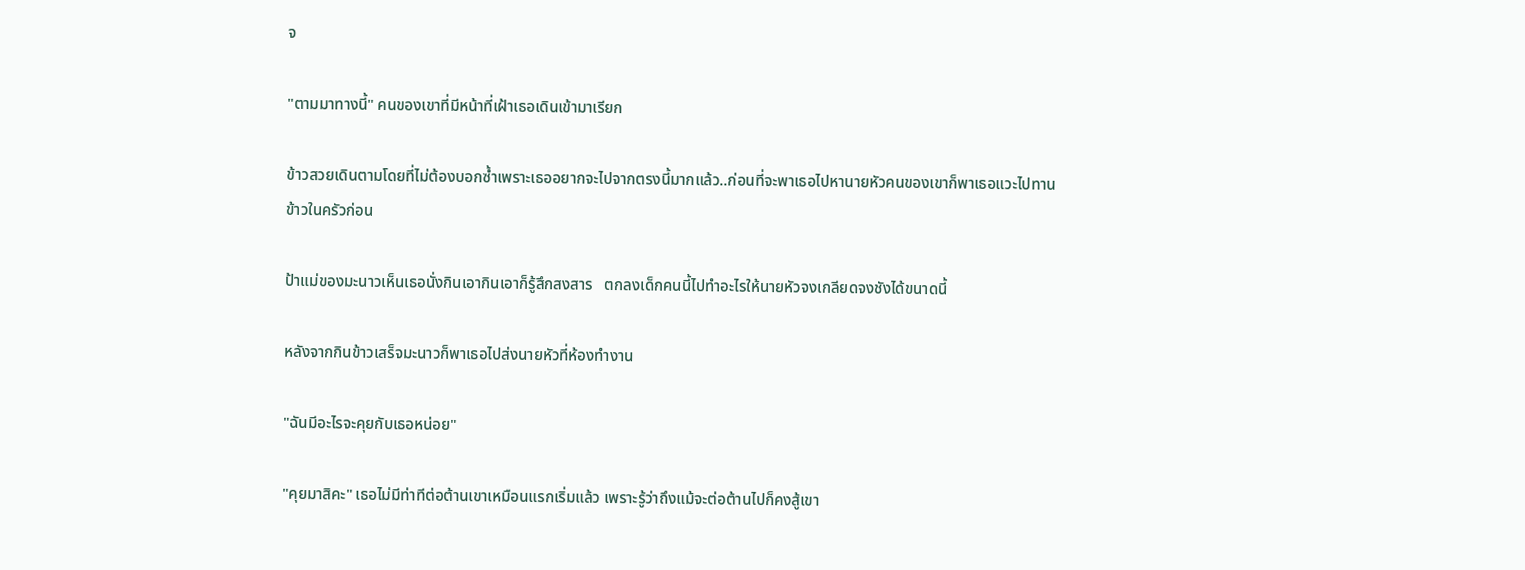จ

"ตามมาทางนี้" คนของเขาที่มีหน้าที่เฝ้าเธอเดินเข้ามาเรียก

ข้าวสวยเดินตามโดยที่ไม่ต้องบอกซ้ำเพราะเธออยากจะไปจากตรงนี้มากแล้ว..ก่อนที่จะพาเธอไปหานายหัวคนของเขาก็พาเธอแวะไปทานข้าวในครัวก่อน

ป้าแม่ของมะนาวเห็นเธอนั่งกินเอากินเอาก็รู้สึกสงสาร   ตกลงเด็กคนนี้ไปทำอะไรให้นายหัวจงเกลียดจงชังได้ขนาดนี้

หลังจากกินข้าวเสร็จมะนาวก็พาเธอไปส่งนายหัวที่ห้องทำงาน

"ฉันมีอะไรจะคุยกับเธอหน่อย"

"คุยมาสิคะ" เธอไม่มีท่าทีต่อต้านเขาเหมือนแรกเริ่มแล้ว เพราะรู้ว่าถึงแม้จะต่อต้านไปก็คงสู้เขา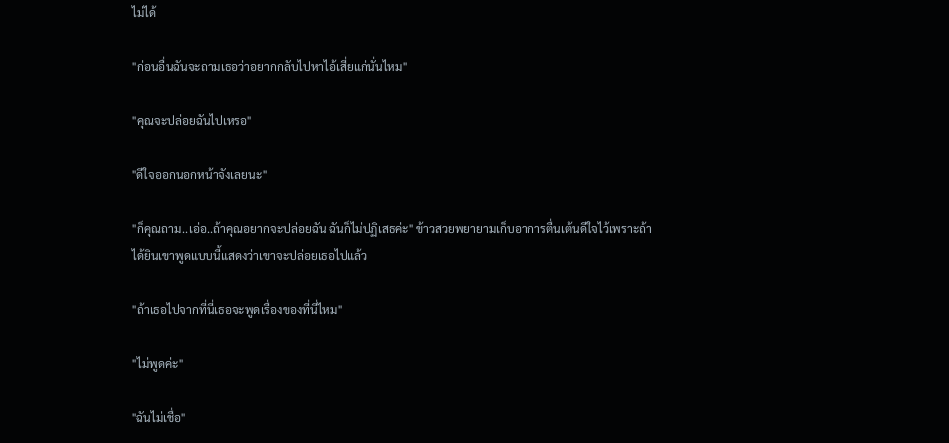ไม่ได้

"ก่อนอื่นฉันจะถามเธอว่าอยากกลับไปหาไอ้เสี่ยแก่นั่นไหม"

"คุณจะปล่อยฉันไปเหรอ"

"ดีใจออกนอกหน้าจังเลยนะ"

"ก็คุณถาม..เอ่อ..ถ้าคุณอยากจะปล่อยฉัน ฉันก็ไม่ปฏิเสธค่ะ" ข้าวสวยพยายามเก็บอาการตื่นเต้นดีใจไว้เพราะถ้าได้ยินเขาพูดแบบนี้แสดงว่าเขาจะปล่อยเธอไปแล้ว

"ถ้าเธอไปจากที่นี่เธอจะพูดเรื่องของที่นี่ไหม"

"ไม่พูดค่ะ"

"ฉันไม่เชื่อ"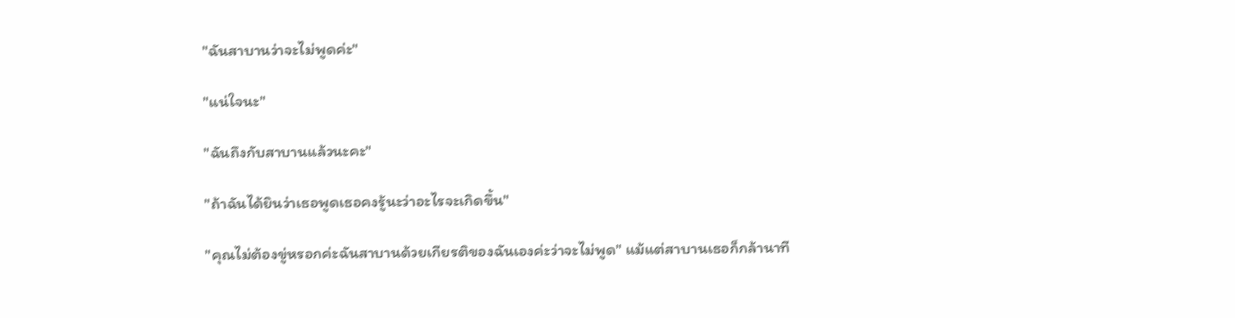"ฉันสาบานว่าจะไม่พูดค่ะ"

"แน่ใจนะ"

"ฉันถึงกับสาบานแล้วนะคะ"

"ถ้าฉันได้ยินว่าเธอพูดเธอคงรู้นะว่าอะไรจะเกิดขึ้น"

"คุณไม่ต้องขู่หรอกค่ะฉันสาบานด้วยเกียรติของฉันเองค่ะว่าจะไม่พูด" แม้แต่สาบานเธอก็กล้านาที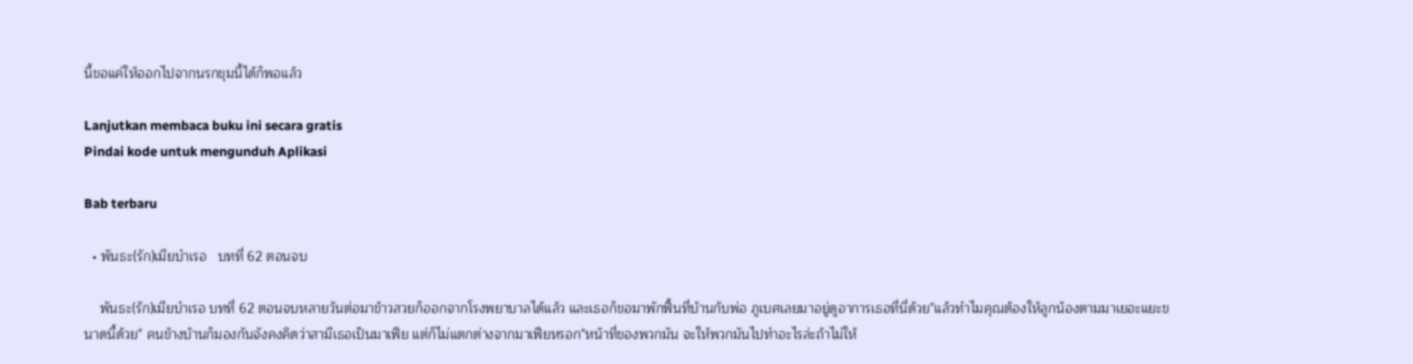นี้ขอแค่ให้ออกไปจากนรกขุมนี้ได้ก็พอแล้ว

Lanjutkan membaca buku ini secara gratis
Pindai kode untuk mengunduh Aplikasi

Bab terbaru

  • พันธะ(รัก)เมียบำเรอ   บทที่ 62 ตอนจบ

    พันธะ(รัก)เมียบำเรอ บทที่ 62 ตอนจบหลายวันต่อมาข้าวสวยก็ออกจากโรงพยาบาลได้แล้ว และเธอก็ขอมาพักฟื้นที่บ้านกับพ่อ ภูเบศเลยมาอยู่ดูอาการเธอที่นี่ด้วย"แล้วทำไมคุณต้องให้ลูกน้องตามมาเยอะแยะขนาดนี้ด้วย" คนข้างบ้านก็มองกันจังคงคิดว่าสามีเธอเป็นมาเฟีย แต่ก็ไม่แตกต่างจากมาเฟียหรอก"หน้าที่ของพวกมัน จะให้พวกมันไปทำอะไรล่ะถ้าไม่ให้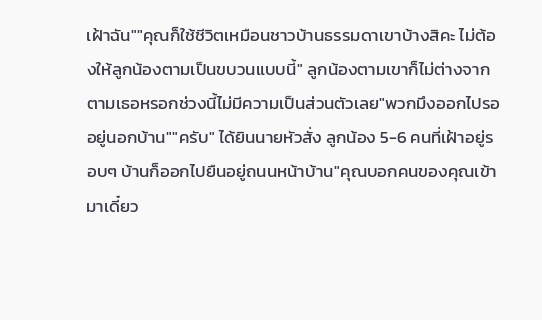เฝ้าฉัน""คุณก็ใช้ชีวิตเหมือนชาวบ้านธรรมดาเขาบ้างสิคะ ไม่ต้องให้ลูกน้องตามเป็นขบวนแบบนี้" ลูกน้องตามเขาก็ไม่ต่างจากตามเธอหรอกช่วงนี้ไม่มีความเป็นส่วนตัวเลย"พวกมึงออกไปรออยู่นอกบ้าน""ครับ" ได้ยินนายหัวสั่ง ลูกน้อง 5-6 คนที่เฝ้าอยู่รอบๆ บ้านก็ออกไปยืนอยู่ถนนหน้าบ้าน"คุณบอกคนของคุณเข้ามาเดี๋ยว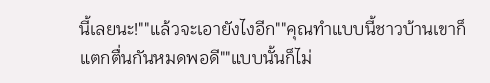นี้เลยนะ!""แล้วจะเอายังไงอีก""คุณทำแบบนี้ชาวบ้านเขาก็แตกตื่นกันหมดพอดี""แบบนั้นก็ไม่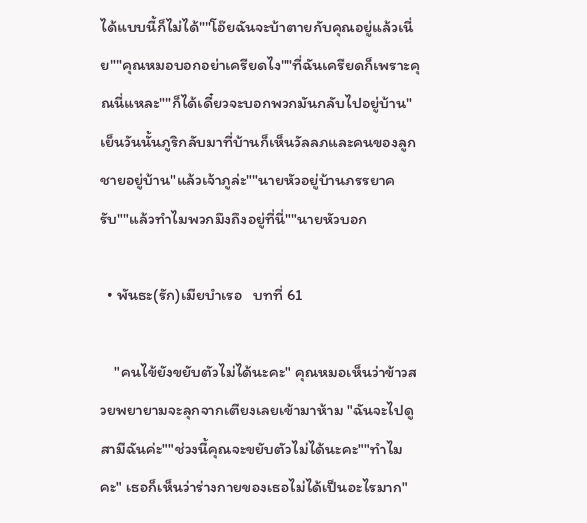ได้แบบนี้ก็ไม่ได้""โอ๊ยฉันจะบ้าตายกับคุณอยู่แล้วเนี่ย""คุณหมอบอกอย่าเครียดไง""ที่ฉันเครียดก็เพราะคุณนี่แหละ""ก็ได้เดี๋ยวจะบอกพวกมันกลับไปอยู่บ้าน"เย็นวันนั้นภูริกลับมาที่บ้านก็เห็นวัลลภและคนของลูกชายอยู่บ้าน"แล้วเจ้าภูล่ะ""นายหัวอยู่บ้านภรรยาครับ""แล้วทำไมพวกมึงถึงอยู่ที่นี่""นายหัวบอก

  • พันธะ(รัก)เมียบำเรอ   บทที่ 61

    "คนไข้ยังขยับตัวไม่ได้นะคะ" คุณหมอเห็นว่าข้าวสวยพยายามจะลุกจากเตียงเลยเข้ามาห้าม "ฉันจะไปดูสามีฉันค่ะ""ช่วงนี้คุณจะขยับตัวไม่ได้นะคะ""ทำไมคะ" เธอก็เห็นว่าร่างกายของเธอไม่ได้เป็นอะไรมาก"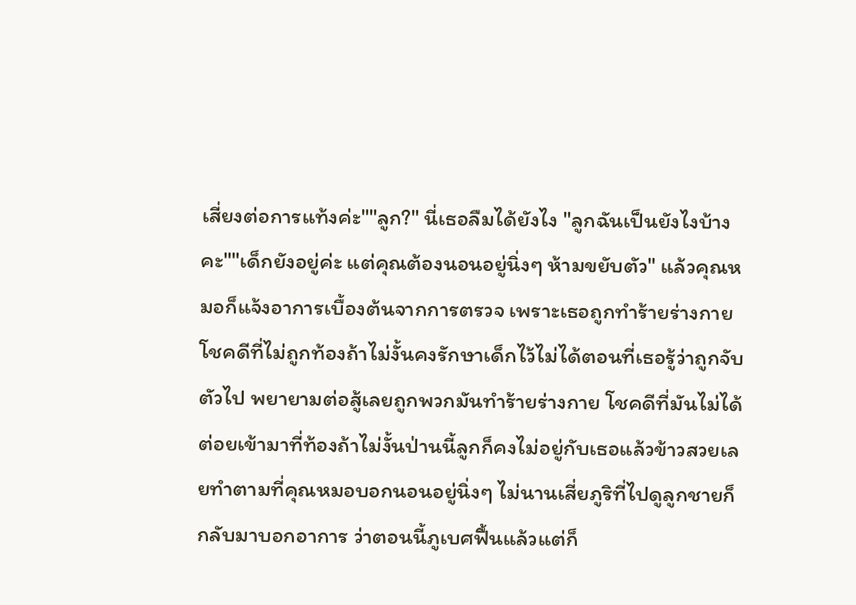เสี่ยงต่อการแท้งค่ะ""ลูก?" นี่เธอลืมได้ยังไง "ลูกฉันเป็นยังไงบ้างคะ""เด็กยังอยู่ค่ะ แต่คุณต้องนอนอยู่นิ่งๆ ห้ามขยับตัว" แล้วคุณหมอก็แจ้งอาการเบื้องต้นจากการตรวจ เพราะเธอถูกทำร้ายร่างกาย โชคดีที่ไม่ถูกท้องถ้าไม่งั้นคงรักษาเด็กไว้ไม่ได้ตอนที่เธอรู้ว่าถูกจับตัวไป พยายามต่อสู้เลยถูกพวกมันทำร้ายร่างกาย โชคดีที่มันไม่ได้ต่อยเข้ามาที่ท้องถ้าไม่งั้นป่านนี้ลูกก็คงไม่อยู่กับเธอแล้วข้าวสวยเลยทำตามที่คุณหมอบอกนอนอยู่นิ่งๆ ไม่นานเสี่ยภูริที่ไปดูลูกชายก็กลับมาบอกอาการ ว่าตอนนี้ภูเบศฟื้นแล้วแต่ก็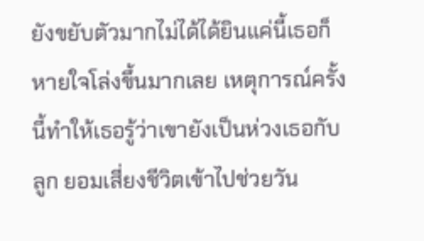ยังขยับตัวมากไม่ได้ได้ยินแค่นี้เธอก็หายใจโล่งขึ้นมากเลย เหตุการณ์ครั้งนี้ทำให้เธอรู้ว่าเขายังเป็นห่วงเธอกับลูก ยอมเสี่ยงชีวิตเข้าไปช่วยวัน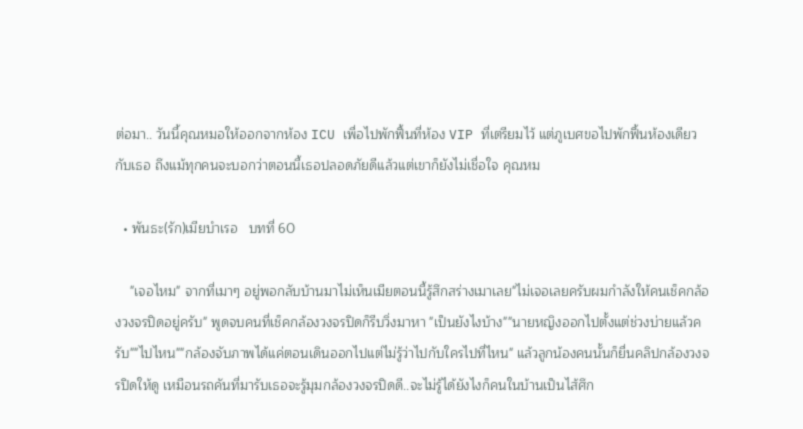ต่อมา.. วันนี้คุณหมอให้ออกจากห้อง ICU เพื่อไปพักฟื้นที่ห้อง VIP ที่เตรียมไว้ แต่ภูเบศขอไปพักฟื้นห้องเดียวกับเธอ ถึงแม้ทุกคนจะบอกว่าตอนนี้เธอปลอดภัยดีแล้วแต่เขาก็ยังไม่เชื่อใจ คุณหม

  • พันธะ(รัก)เมียบำเรอ   บทที่ 60

    "เจอไหม" จากที่เมาๆ อยู่พอกลับบ้านมาไม่เห็นเมียตอนนี้รู้สึกสร่างเมาเลย"ไม่เจอเลยครับผมกำลังให้คนเช็คกล้องวงจรปิดอยู่ครับ" พูดจบคนที่เช็คกล้องวงจรปิดก็รีบวิ่งมาหา "เป็นยังไงบ้าง""นายหญิงออกไปตั้งแต่ช่วงบ่ายแล้วครับ""ไปไหน""กล้องจับภาพได้แค่ตอนเดินออกไปแต่ไม่รู้ว่าไปกับใครไปที่ไหน" แล้วลูกน้องคนนั้นก็ยื่นคลิปกล้องวงจรปิดให้ดู เหมือนรถคันที่มารับเธอจะรู้มุมกล้องวงจรปิดดี..จะไม่รู้ได้ยังไงก็คนในบ้านเป็นไส้ศึก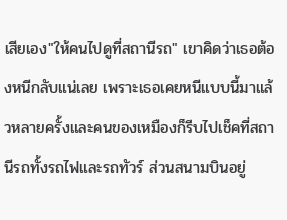เสียเอง"ให้คนไปดูที่สถานีรถ" เขาคิดว่าเธอต้องหนีกลับแน่เลย เพราะเธอเคยหนีแบบนี้มาแล้วหลายครั้งและคนของเหมืองก็รีบไปเช็คที่สถานีรถทั้งรถไฟและรถทัวร์ ส่วนสนามบินอยู่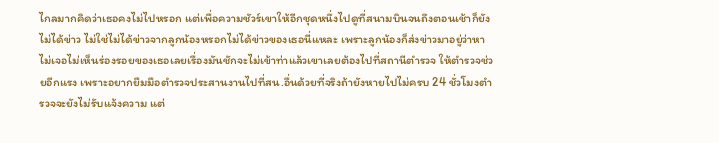ไกลมากคิดว่าเธอคงไม่ไปหรอก แต่เพื่อความชัวร์เขาให้อีกชุดหนึ่งไปดูที่สนามบินจนถึงตอนเช้าก็ยังไม่ได้ข่าว ไม่ใช่ไม่ได้ข่าวจากลูกน้องหรอกไม่ได้ข่าวของเธอนี่แหละ เพราะลูกน้องก็ส่งข่าวมาอยู่ว่าหาไม่เจอไม่เห็นร่องรอยของเธอเลยเรื่องมันชักจะไม่เข้าท่าแล้วเขาเลยต้องไปที่สถานีตำรวจ ให้ตำรวจช่วยอีกแรง เพราะอยากยืมมือตำรวจประสานงานไปที่สน.อื่นด้วยที่จริงถ้ายังหายไปไม่ครบ 24 ชั่วโมงตำรวจจะยังไม่รับแจ้งความ แต่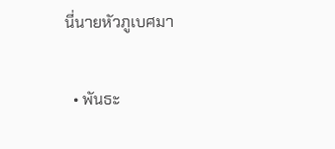นี่นายหัวภูเบศมา

  • พันธะ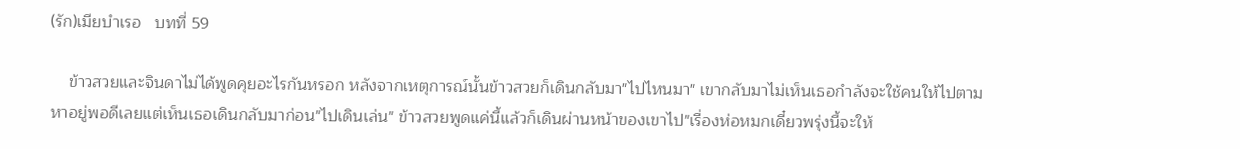(รัก)เมียบำเรอ   บทที่ 59

    ข้าวสวยและจินดาไม่ได้พูดคุยอะไรกันหรอก หลังจากเหตุการณ์นั้นข้าวสวยก็เดินกลับมา"ไปไหนมา" เขากลับมาไม่เห็นเธอกำลังจะใช้คนให้ไปตามหาอยู่พอดีเลยแต่เห็นเธอเดินกลับมาก่อน"ไปเดินเล่น" ข้าวสวยพูดแค่นี้แล้วก็เดินผ่านหน้าของเขาไป"เรื่องห่อหมกเดี๋ยวพรุ่งนี้จะให้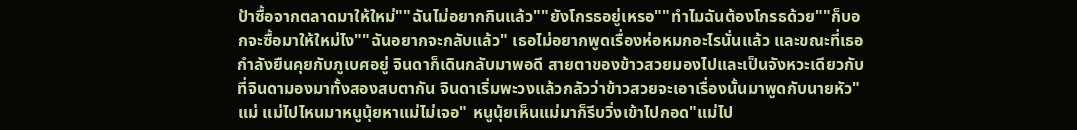ป้าซื้อจากตลาดมาให้ใหม่""ฉันไม่อยากกินแล้ว""ยังโกรธอยู่เหรอ""ทำไมฉันต้องโกรธด้วย""ก็บอกจะซื้อมาให้ใหม่ไง""ฉันอยากจะกลับแล้ว" เธอไม่อยากพูดเรื่องห่อหมกอะไรนั่นแล้ว และขณะที่เธอกำลังยืนคุยกับภูเบศอยู่ จินดาก็เดินกลับมาพอดี สายตาของข้าวสวยมองไปและเป็นจังหวะเดียวกับที่จินดามองมาทั้งสองสบตากัน จินดาเริ่มพะวงแล้วกลัวว่าข้าวสวยจะเอาเรื่องนั้นมาพูดกับนายหัว"แม่ แม่ไปไหนมาหนูนุ้ยหาแม่ไม่เจอ" หนูนุ้ยเห็นแม่มาก็รีบวิ่งเข้าไปกอด"แม่ไป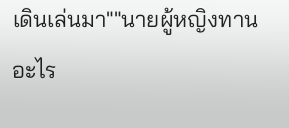เดินเล่นมา""นายผู้หญิงทานอะไร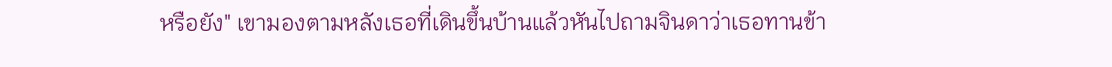หรือยัง" เขามองตามหลังเธอที่เดินขึ้นบ้านแล้วหันไปถามจินดาว่าเธอทานข้า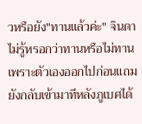วหรือยัง"ทานแล้วค่ะ" จินดาไม่รู้หรอกว่าทานหรือไม่ทาน เพราะตัวเองออกไปก่อนแถมยังกลับเข้ามาทีหลังภูเบศได้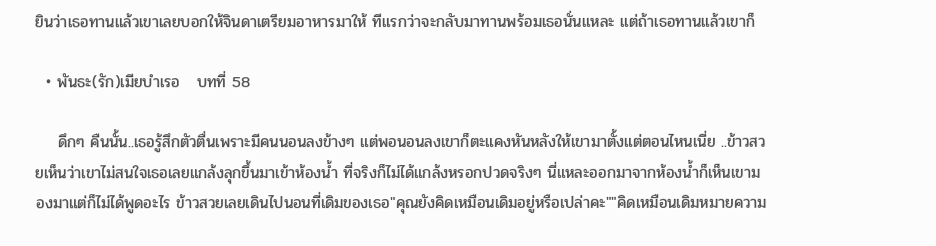ยินว่าเธอทานแล้วเขาเลยบอกให้จินดาเตรียมอาหารมาให้ ทีแรกว่าจะกลับมาทานพร้อมเธอนั่นแหละ แต่ถ้าเธอทานแล้วเขาก็

  • พันธะ(รัก)เมียบำเรอ   บทที่ 58

    ดึกๆ คืนนั้น..เธอรู้สึกตัวตื่นเพราะมีคนนอนลงข้างๆ แต่พอนอนลงเขาก็ตะแคงหันหลังให้เขามาตั้งแต่ตอนไหนเนี่ย ..ข้าวสวยเห็นว่าเขาไม่สนใจเธอเลยแกล้งลุกขึ้นมาเข้าห้องน้ำ ที่จริงก็ไม่ได้แกล้งหรอกปวดจริงๆ นี่แหละออกมาจากห้องน้ำก็เห็นเขามองมาแต่ก็ไม่ได้พูดอะไร ข้าวสวยเลยเดินไปนอนที่เดิมของเธอ"คุณยังคิดเหมือนเดิมอยู่หรือเปล่าคะ""คิดเหมือนเดิมหมายความ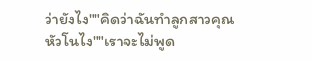ว่ายังไง""คิดว่าฉันทำลูกสาวคุณหัวโนไง""เราจะไม่พูด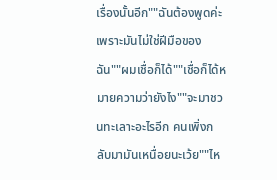เรื่องนั้นอีก""ฉันต้องพูดค่ะเพราะมันไม่ใช่ฝีมือของฉัน""ผมเชื่อก็ได้""เชื่อก็ได้หมายความว่ายังไง""จะมาชวนทะเลาะอะไรอีก คนเพิ่งกลับมามันเหนื่อยนะเว้ย""ไห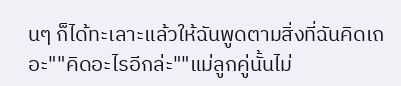นๆ ก็ได้ทะเลาะแล้วให้ฉันพูดตามสิ่งที่ฉันคิดเถอะ""คิดอะไรอีกล่ะ""แม่ลูกคู่นั้นไม่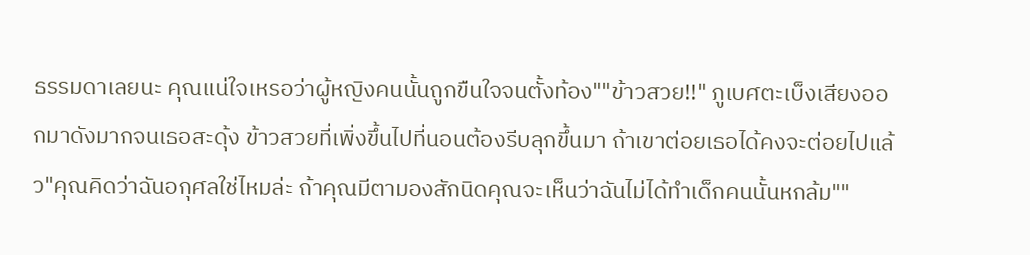ธรรมดาเลยนะ คุณแน่ใจเหรอว่าผู้หญิงคนนั้นถูกขืนใจจนตั้งท้อง""ข้าวสวย!!" ภูเบศตะเบ็งเสียงออกมาดังมากจนเธอสะดุ้ง ข้าวสวยที่เพิ่งขึ้นไปที่นอนต้องรีบลุกขึ้นมา ถ้าเขาต่อยเธอได้คงจะต่อยไปแล้ว"คุณคิดว่าฉันอกุศลใช่ไหมล่ะ ถ้าคุณมีตามองสักนิดคุณจะเห็นว่าฉันไม่ได้ทำเด็กคนนั้นหกล้ม""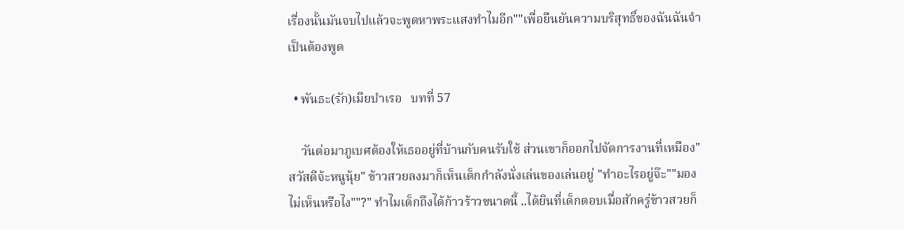เรื่องนั้นมันจบไปแล้วจะพูดหาพระแสงทำไมอีก""เพื่อยืนยันความบริสุทธิ์ของฉันฉันจำเป็นต้องพูด

  • พันธะ(รัก)เมียบำเรอ   บทที่ 57

    วันต่อมาภูเบศต้องให้เธออยู่ที่บ้านกับคนรับใช้ ส่วนเขาก็ออกไปจัดการงานที่เหมือง"สวัสดีจ้ะหนูนุ้ย" ข้าวสวยลงมาก็เห็นเด็กกำลังนั่งเล่นของเล่นอยู่ "ทำอะไรอยู่จ๊ะ""มองไม่เห็นหรือไง""?" ทำไมเด็กถึงได้ก้าวร้าวขนาดนี้ ..ได้ยินที่เด็กตอบเมื่อสักครู่ข้าวสวยก็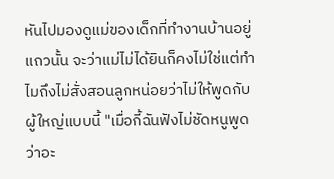หันไปมองดูแม่ของเด็กที่ทำงานบ้านอยู่แถวนั้น จะว่าแม่ไม่ได้ยินก็คงไม่ใช่แต่ทำไมถึงไม่สั่งสอนลูกหน่อยว่าไม่ให้พูดกับผู้ใหญ่แบบนี้ "เมื่อกี้ฉันฟังไม่ชัดหนูพูดว่าอะ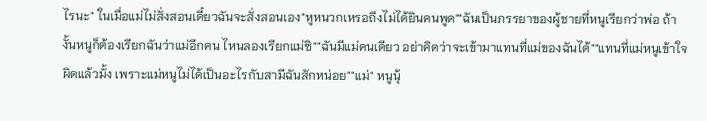ไรนะ" ในเมื่อแม่ไม่สั่งสอนเดี๋ยวฉันจะสั่งสอนเอง"หูหนวกเหรอถึงไม่ได้ยินคนพูด""ฉันเป็นภรรยาของผู้ชายที่หนูเรียกว่าพ่อ ถ้างั้นหนูก็ต้องเรียกฉันว่าแม่อีกคน ไหนลองเรียกแม่ซิ""ฉันมีแม่คนเดียว อย่าคิดว่าจะเข้ามาแทนที่แม่ของฉันได้""แทนที่แม่หนูเข้าใจผิดแล้วมั้ง เพราะแม่หนูไม่ได้เป็นอะไรกับสามีฉันสักหน่อย""แม่" หนูนุ้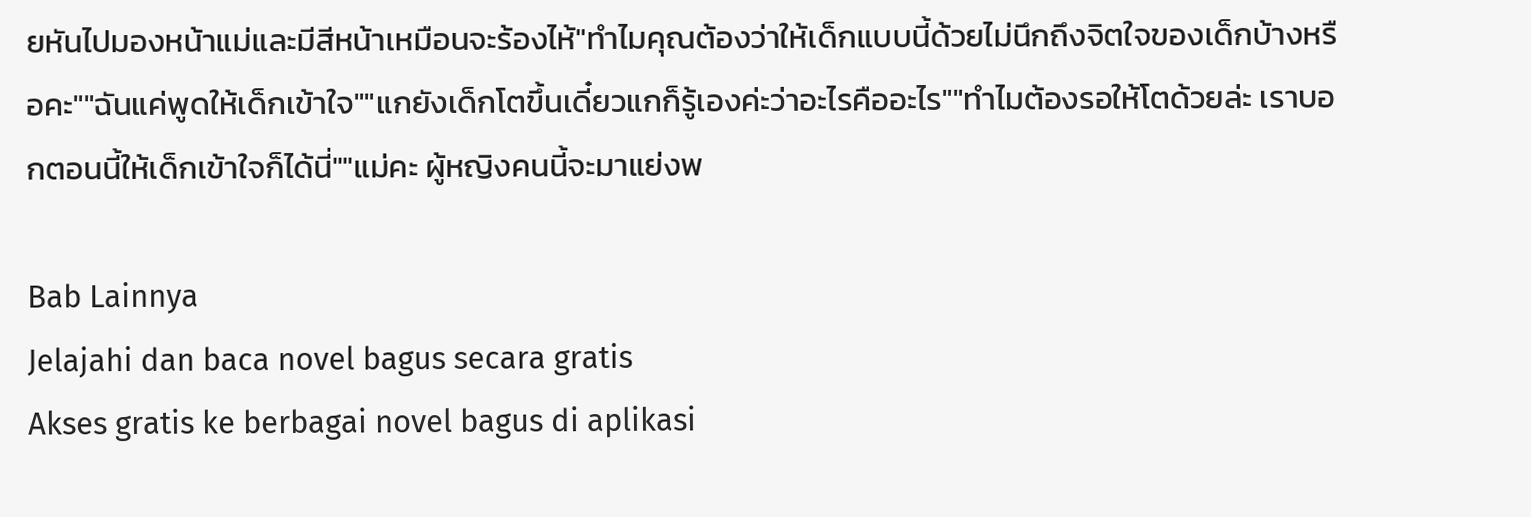ยหันไปมองหน้าแม่และมีสีหน้าเหมือนจะร้องไห้"ทำไมคุณต้องว่าให้เด็กแบบนี้ด้วยไม่นึกถึงจิตใจของเด็กบ้างหรือคะ""ฉันแค่พูดให้เด็กเข้าใจ""แกยังเด็กโตขึ้นเดี๋ยวแกก็รู้เองค่ะว่าอะไรคืออะไร""ทำไมต้องรอให้โตด้วยล่ะ เราบอกตอนนี้ให้เด็กเข้าใจก็ได้นี่""แม่คะ ผู้หญิงคนนี้จะมาแย่งพ

Bab Lainnya
Jelajahi dan baca novel bagus secara gratis
Akses gratis ke berbagai novel bagus di aplikasi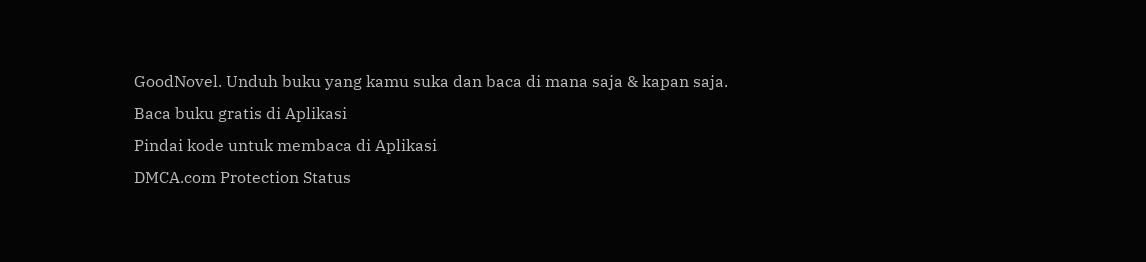GoodNovel. Unduh buku yang kamu suka dan baca di mana saja & kapan saja.
Baca buku gratis di Aplikasi
Pindai kode untuk membaca di Aplikasi
DMCA.com Protection Status